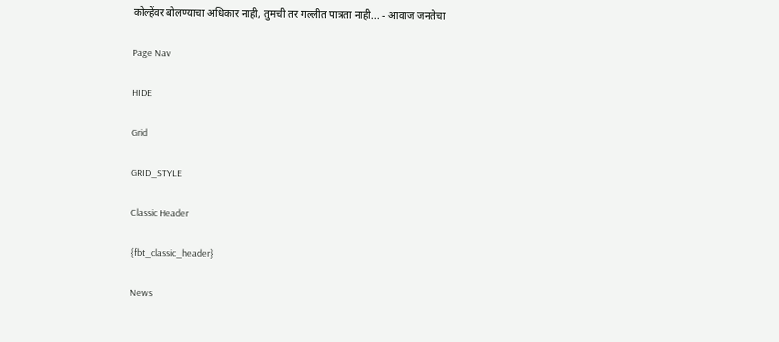कोल्हेंवर बोलण्याचा अधिकार नाही, तुमची तर गल्लीत पात्रता नाही... - आवाज जनतेचा

Page Nav

HIDE

Grid

GRID_STYLE

Classic Header

{fbt_classic_header}

News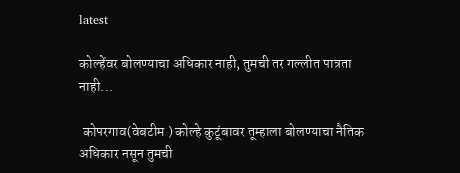latest

कोल्हेंवर बोलण्याचा अधिकार नाही, तुमची तर गल्लीत पात्रता नाही...

 कोपरगाव(वेबटीम ) कोल्हे कुटूंबावर तूम्हाला बोलण्याचा नैतिक अधिकार नसून तुमची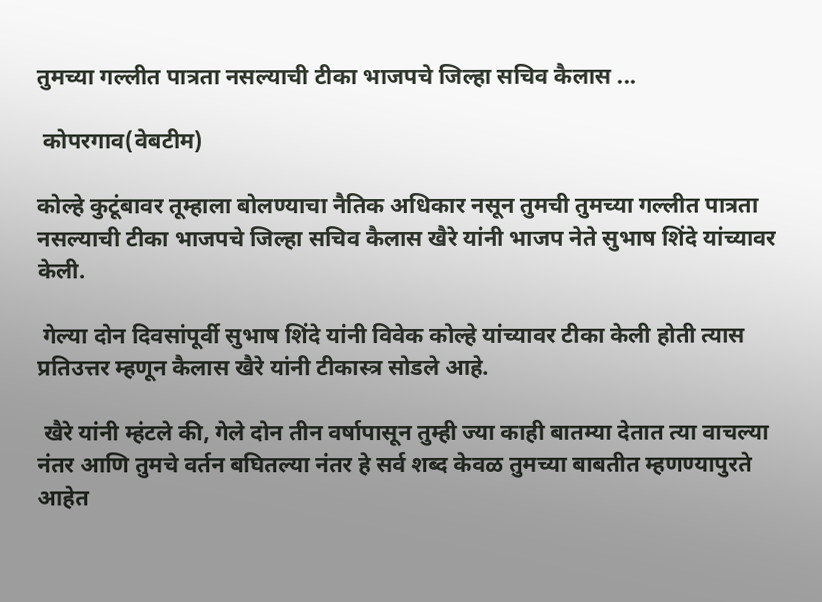तुमच्या गल्लीत पात्रता नसल्याची टीका भाजपचे जिल्हा सचिव कैलास ...

 कोपरगाव(वेबटीम)

कोल्हे कुटूंबावर तूम्हाला बोलण्याचा नैतिक अधिकार नसून तुमची तुमच्या गल्लीत पात्रता नसल्याची टीका भाजपचे जिल्हा सचिव कैलास खैरे यांनी भाजप नेते सुभाष शिंदे यांच्यावर केली.

 गेल्या दोन दिवसांपूर्वी सुभाष शिंदे यांनी विवेक कोल्हे यांच्यावर टीका केली होती त्यास प्रतिउत्तर म्हणून कैलास खैरे यांनी टीकास्त्र सोडले आहे.

 खैरे यांनी म्हंटले की, गेले दोन तीन वर्षापासून तुम्ही ज्या काही बातम्या देतात त्या वाचल्या नंतर आणि तुमचे वर्तन बघितल्या नंतर हे सर्व शब्द केवळ तुमच्या बाबतीत म्हणण्यापुरते आहेत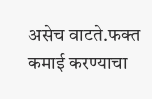असेच वाटते.फक्त कमाई करण्याचा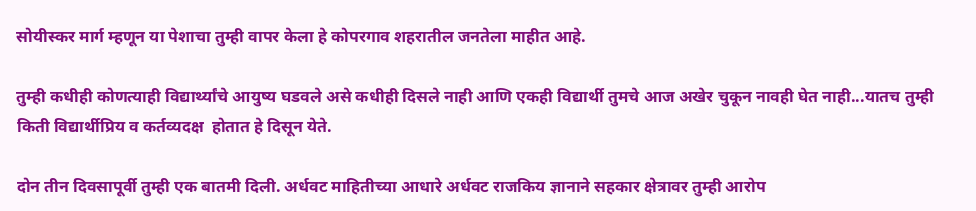सोयीस्कर मार्ग म्हणून या पेशाचा तुम्ही वापर केला हे कोपरगाव शहरातील जनतेला माहीत आहे.

तुम्ही कधीही कोणत्याही विद्यार्थ्यांचे आयुष्य घडवले असे कधीही दिसले नाही आणि एकही विद्यार्थी तुमचे आज अखेर चुकून नावही घेत नाही...यातच तुम्ही किती विद्यार्थीप्रिय व कर्तव्यदक्ष  होतात हे दिसून येते.

दोन तीन दिवसापूर्वी तुम्ही एक बातमी दिली. अर्धवट माहितीच्या आधारे अर्धवट राजकिय ज्ञानाने सहकार क्षेत्रावर तुम्ही आरोप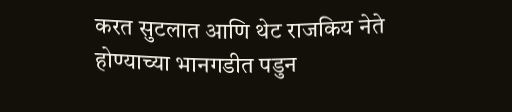करत सुटलात आणि थेट राजकिय नेते होण्याच्या भानगडीत पडुन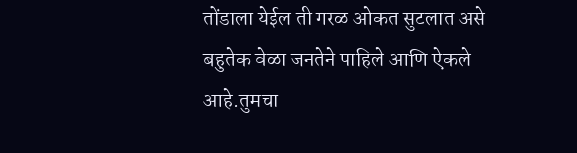तोंडाला येईल ती गरळ ओकत सुटलात असे बहुतेक वेळा जनतेने पाहिले आणि ऐकले आहे.तुमचा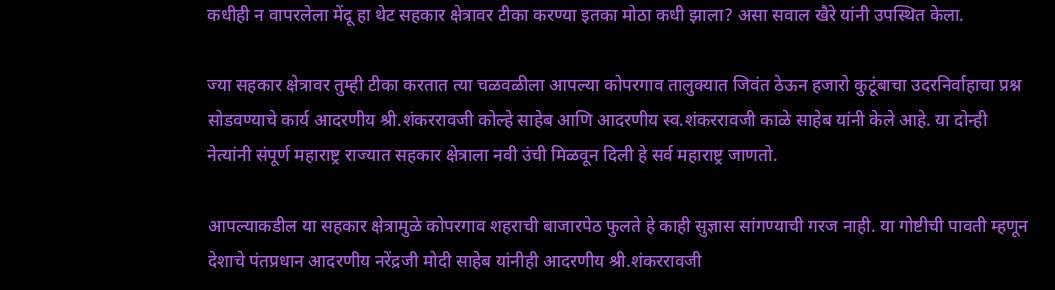कधीही न वापरलेला मेंदू हा थेट सहकार क्षेत्रावर टीका करण्या इतका मोठा कधी झाला? असा सवाल खैरे यांनी उपस्थित केला.

ज्या सहकार क्षेत्रावर तुम्ही टीका करतात त्या चळवळीला आपल्या कोपरगाव तालुक्यात जिवंत ठेऊन हजारो कुटूंबाचा उदरनिर्वाहाचा प्रश्न सोडवण्याचे कार्य आदरणीय श्री.शंकररावजी कोल्हे साहेब आणि आदरणीय स्व.शंकररावजी काळे साहेब यांनी केले आहे. या दोन्ही नेत्यांनी संपूर्ण महाराष्ट्र राज्यात सहकार क्षेत्राला नवी उंची मिळवून दिली हे सर्व महाराष्ट्र जाणतो.

आपल्याकडील या सहकार क्षेत्रामुळे कोपरगाव शहराची बाजारपेठ फुलते हे काही सुज्ञास सांगण्याची गरज नाही. या गोष्टीची पावती म्हणून देशाचे पंतप्रधान आदरणीय नरेंद्रजी मोदी साहेब यांनीही आदरणीय श्री.शंकररावजी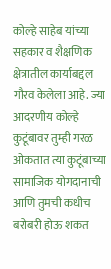कोल्हे साहेब यांच्या सहकार व शैक्षणिक क्षेत्रातील कार्याबद्दल गौरव केलेला आहे. ज्या आदरणीय कोल्हे कुटूंबावर तुम्ही गरळ ओकतात त्या कुटूंबाच्या सामाजिक योगदानाची आणि तुमची कधीच बरोबरी होऊ शकत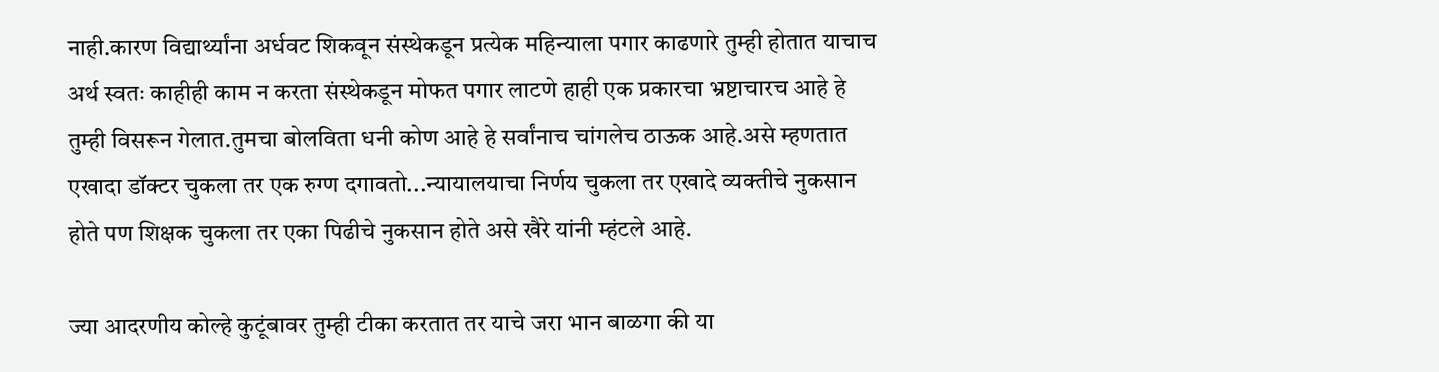नाही.कारण विद्यार्थ्यांना अर्धवट शिकवून संस्थेकडून प्रत्येक महिन्याला पगार काढणारे तुम्ही होतात याचाच अर्थ स्वतः काहीही काम न करता संस्थेकडून मोफत पगार लाटणे हाही एक प्रकारचा भ्रष्टाचारच आहे हे तुम्ही विसरून गेलात.तुमचा बोलविता धनी कोण आहे हे सर्वांनाच चांगलेच ठाऊक आहे.असे म्हणतात एखादा डॉक्टर चुकला तर एक रुग्ण दगावतो...न्यायालयाचा निर्णय चुकला तर एखादे व्यक्तीचे नुकसान होते पण शिक्षक चुकला तर एका पिढीचे नुकसान होते असे खैरे यांनी म्हंटले आहे.

ज्या आदरणीय कोल्हे कुटूंबावर तुम्ही टीका करतात तर याचे जरा भान बाळगा की या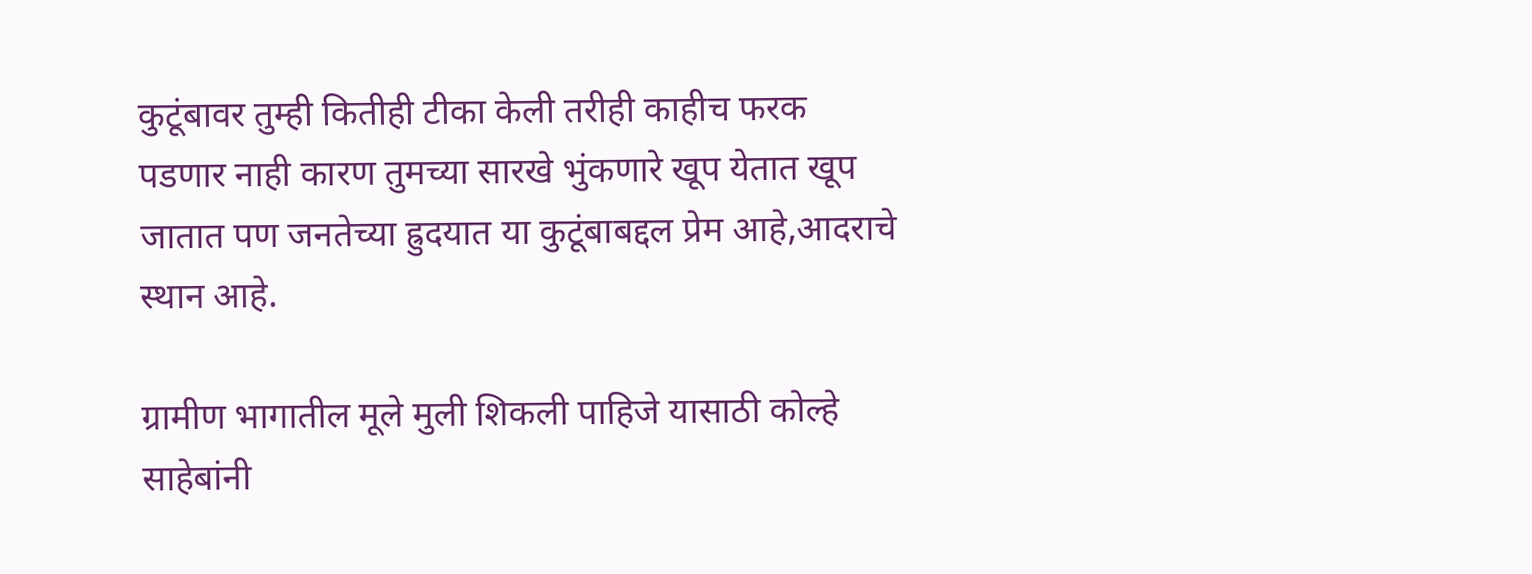कुटूंबावर तुम्ही कितीही टीका केली तरीही काहीच फरक पडणार नाही कारण तुमच्या सारखे भुंकणारे खूप येतात खूप जातात पण जनतेच्या ह्रुदयात या कुटूंबाबद्दल प्रेम आहे,आदराचे स्थान आहे.

ग्रामीण भागातील मूले मुली शिकली पाहिजे यासाठी कोल्हे साहेबांनी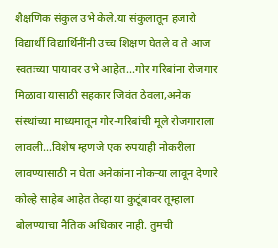शैक्षणिक संकुल उभे केले.या संकुलातून हजारो विद्यार्थी विद्यार्थिनींनी उच्च शिक्षण घेतले व ते आज स्वतःच्या पायावर उभे आहेत...गोर गरिबांना रोजगार मिळावा यासाठी सहकार जिवंत ठेवला,अनेक संस्थांच्या माध्यमातून गोर-गरिबांची मूले रोजगाराला लावली...विशेष म्हणजे एक रुपयाही नोकरीला लावण्यासाठी न घेता अनेकांना नोकऱ्या लावून देणारे कोल्हे साहेब आहेत तेव्हा या कुटूंबावर तूम्हाला बोलण्याचा नैतिक अधिकार नाही. तुमची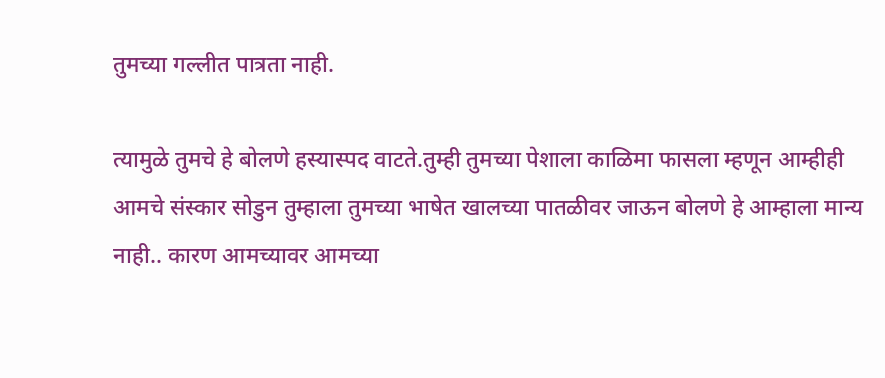तुमच्या गल्लीत पात्रता नाही.

त्यामुळे तुमचे हे बोलणे हस्यास्पद वाटते.तुम्ही तुमच्या पेशाला काळिमा फासला म्हणून आम्हीही आमचे संस्कार सोडुन तुम्हाला तुमच्या भाषेत खालच्या पातळीवर जाऊन बोलणे हे आम्हाला मान्य नाही.. कारण आमच्यावर आमच्या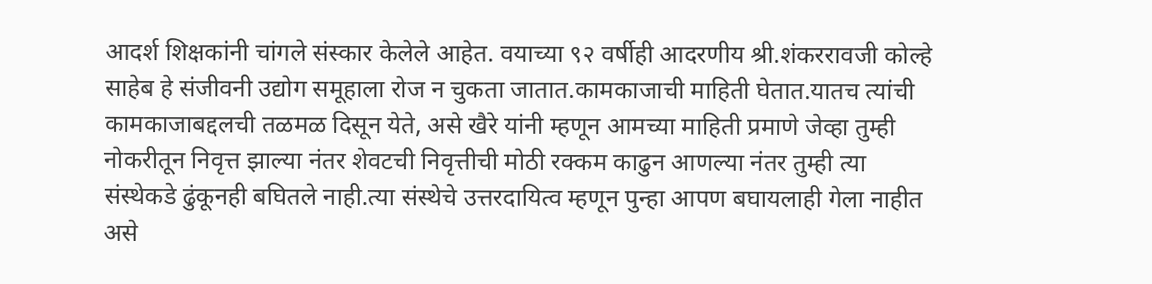आदर्श शिक्षकांनी चांगले संस्कार केलेले आहेत. वयाच्या ९२ वर्षीही आदरणीय श्री.शंकररावजी कोल्हे साहेब हे संजीवनी उद्योग समूहाला रोज न चुकता जातात.कामकाजाची माहिती घेतात.यातच त्यांची कामकाजाबद्दलची तळमळ दिसून येते, असे खैरे यांनी म्हणून आमच्या माहिती प्रमाणे जेव्हा तुम्ही नोकरीतून निवृत्त झाल्या नंतर शेवटची निवृत्तीची मोठी रक्कम काढुन आणल्या नंतर तुम्ही त्या संस्थेकडे ढुंकूनही बघितले नाही.त्या संस्थेचे उत्तरदायित्व म्हणून पुन्हा आपण बघायलाही गेला नाहीत असे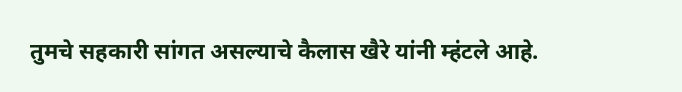तुमचे सहकारी सांगत असल्याचे कैलास खैरे यांनी म्हंटले आहे.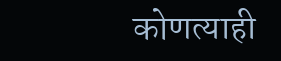कोणत्याही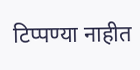टिप्पण्‍या नाहीत